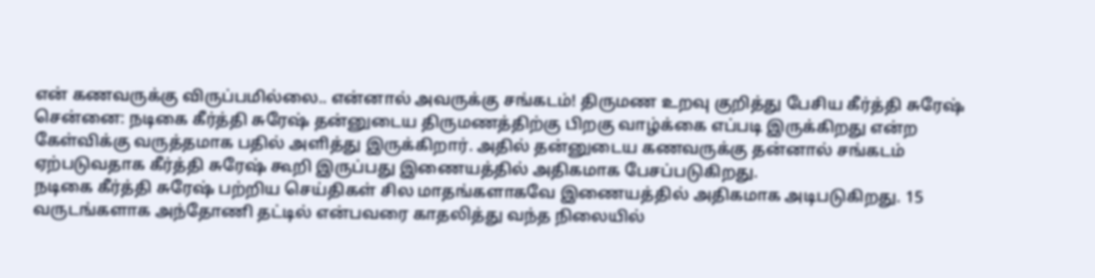என் கணவருக்கு விருப்பமில்லை.. என்னால் அவருக்கு சங்கடம்! திருமண உறவு குறித்து பேசிய கீர்த்தி சுரேஷ்
சென்னை: நடிகை கீர்த்தி சுரேஷ் தன்னுடைய திருமணத்திற்கு பிறகு வாழ்க்கை எப்படி இருக்கிறது என்ற கேள்விக்கு வருத்தமாக பதில் அளித்து இருக்கிறார். அதில் தன்னுடைய கணவருக்கு தன்னால் சங்கடம் ஏற்படுவதாக கீர்த்தி சுரேஷ் கூறி இருப்பது இணையத்தில் அதிகமாக பேசப்படுகிறது.
நடிகை கீர்த்தி சுரேஷ் பற்றிய செய்திகள் சில மாதங்களாகவே இணையத்தில் அதிகமாக அடிபடுகிறது. 15 வருடங்களாக அந்தோணி தட்டில் என்பவரை காதலித்து வந்த நிலையில்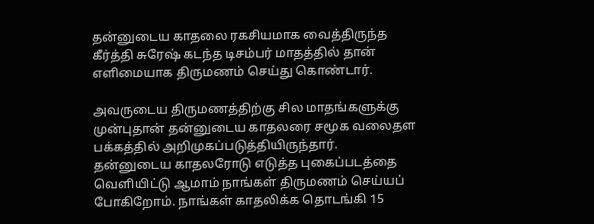தன்னுடைய காதலை ரகசியமாக வைத்திருந்த கீர்த்தி சுரேஷ் கடந்த டிசம்பர் மாதத்தில் தான் எளிமையாக திருமணம் செய்து கொண்டார்.

அவருடைய திருமணத்திற்கு சில மாதங்களுக்கு முன்புதான் தன்னுடைய காதலரை சமூக வலைதள பக்கத்தில் அறிமுகப்படுத்தியிருந்தார். தன்னுடைய காதலரோடு எடுத்த புகைப்படத்தை வெளியிட்டு ஆமாம் நாங்கள் திருமணம் செய்யப் போகிறோம். நாங்கள் காதலிக்க தொடங்கி 15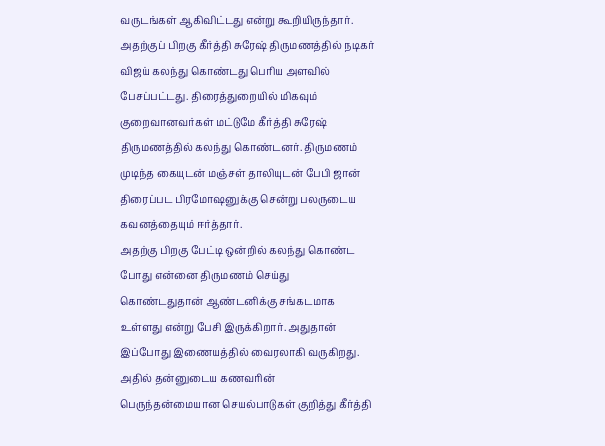வருடங்கள் ஆகிவிட்டது என்று கூறியிருந்தார்.
அதற்குப் பிறகு கீர்த்தி சுரேஷ் திருமணத்தில் நடிகர் விஜய் கலந்து கொண்டது பெரிய அளவில் பேசப்பட்டது. திரைத்துறையில் மிகவும் குறைவானவர்கள் மட்டுமே கீர்த்தி சுரேஷ் திருமணத்தில் கலந்து கொண்டனர். திருமணம் முடிந்த கையுடன் மஞ்சள் தாலியுடன் பேபி ஜான் திரைப்பட பிரமோஷனுக்கு சென்று பலருடைய கவனத்தையும் ஈர்த்தார்.
அதற்கு பிறகு பேட்டி ஒன்றில் கலந்து கொண்ட போது என்னை திருமணம் செய்து கொண்டதுதான் ஆண்டனிக்கு சங்கடமாக உள்ளது என்று பேசி இருக்கிறார். அதுதான் இப்போது இணையத்தில் வைரலாகி வருகிறது. அதில் தன்னுடைய கணவரின் பெருந்தன்மையான செயல்பாடுகள் குறித்து கீர்த்தி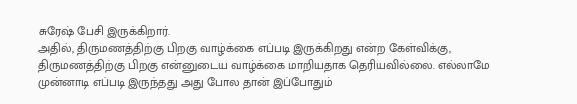சுரேஷ் பேசி இருக்கிறார்.
அதில், திருமணத்திற்கு பிறகு வாழ்க்கை எப்படி இருக்கிறது என்ற கேள்விக்கு, திருமணத்திற்கு பிறகு என்னுடைய வாழ்க்கை மாறியதாக தெரியவில்லை. எல்லாமே முன்னாடி எப்படி இருந்தது அது போல தான் இப்போதும்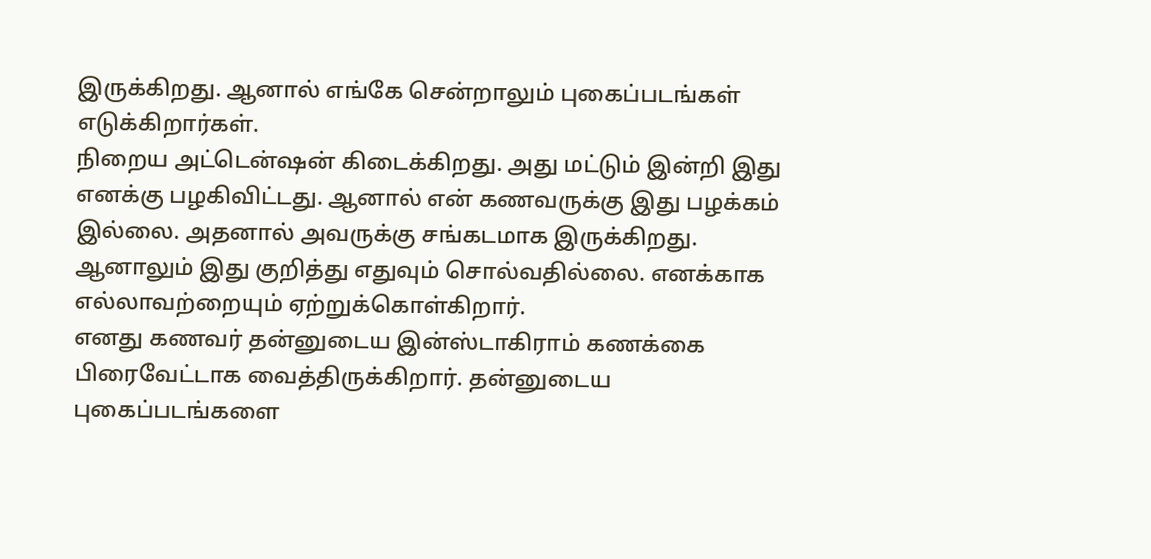இருக்கிறது. ஆனால் எங்கே சென்றாலும் புகைப்படங்கள் எடுக்கிறார்கள்.
நிறைய அட்டென்ஷன் கிடைக்கிறது. அது மட்டும் இன்றி இது எனக்கு பழகிவிட்டது. ஆனால் என் கணவருக்கு இது பழக்கம் இல்லை. அதனால் அவருக்கு சங்கடமாக இருக்கிறது. ஆனாலும் இது குறித்து எதுவும் சொல்வதில்லை. எனக்காக எல்லாவற்றையும் ஏற்றுக்கொள்கிறார்.
எனது கணவர் தன்னுடைய இன்ஸ்டாகிராம் கணக்கை பிரைவேட்டாக வைத்திருக்கிறார். தன்னுடைய புகைப்படங்களை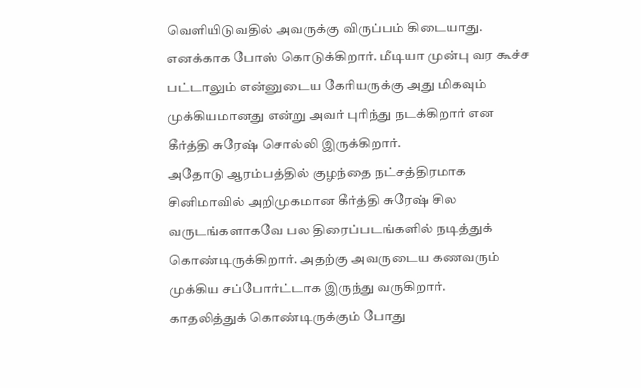வெளியிடுவதில் அவருக்கு விருப்பம் கிடையாது. எனக்காக போஸ் கொடுக்கிறார். மீடியா முன்பு வர கூச்ச பட்டாலும் என்னுடைய கேரியருக்கு அது மிகவும் முக்கியமானது என்று அவர் புரிந்து நடக்கிறார் என கீர்த்தி சுரேஷ் சொல்லி இருக்கிறார்.
அதோடு ஆரம்பத்தில் குழந்தை நட்சத்திரமாக சினிமாவில் அறிமுகமான கீர்த்தி சுரேஷ் சில வருடங்களாகவே பல திரைப்படங்களில் நடித்துக் கொண்டிருக்கிறார். அதற்கு அவருடைய கணவரும் முக்கிய சப்போர்ட்டாக இருந்து வருகிறார்.
காதலித்துக் கொண்டிருக்கும் போது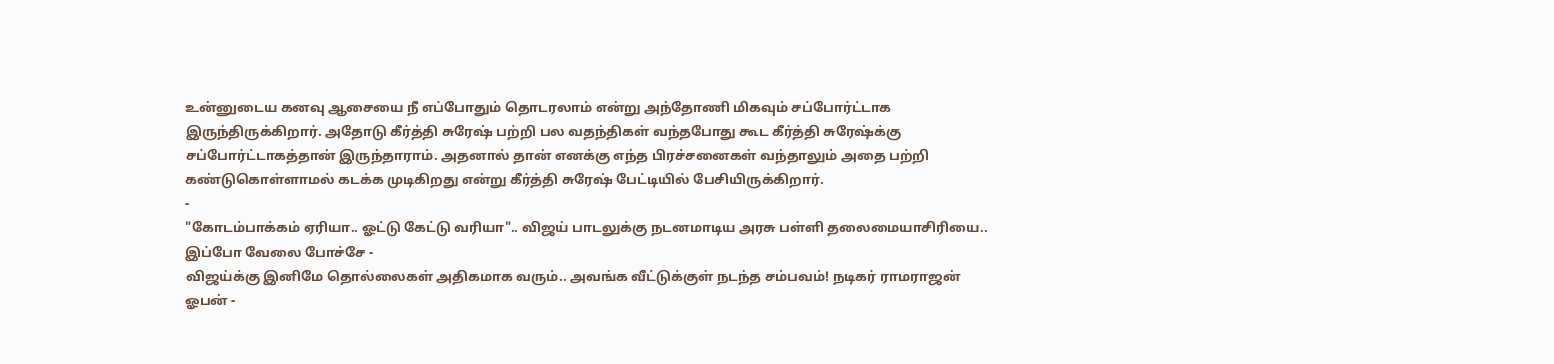உன்னுடைய கனவு ஆசையை நீ எப்போதும் தொடரலாம் என்று அந்தோணி மிகவும் சப்போர்ட்டாக இருந்திருக்கிறார். அதோடு கீர்த்தி சுரேஷ் பற்றி பல வதந்திகள் வந்தபோது கூட கீர்த்தி சுரேஷ்க்கு சப்போர்ட்டாகத்தான் இருந்தாராம். அதனால் தான் எனக்கு எந்த பிரச்சனைகள் வந்தாலும் அதை பற்றி கண்டுகொள்ளாமல் கடக்க முடிகிறது என்று கீர்த்தி சுரேஷ் பேட்டியில் பேசியிருக்கிறார்.
-
"கோடம்பாக்கம் ஏரியா.. ஓட்டு கேட்டு வரியா".. விஜய் பாடலுக்கு நடனமாடிய அரசு பள்ளி தலைமையாசிரியை.. இப்போ வேலை போச்சே -
விஜய்க்கு இனிமே தொல்லைகள் அதிகமாக வரும்.. அவங்க வீட்டுக்குள் நடந்த சம்பவம்! நடிகர் ராமராஜன் ஓபன் -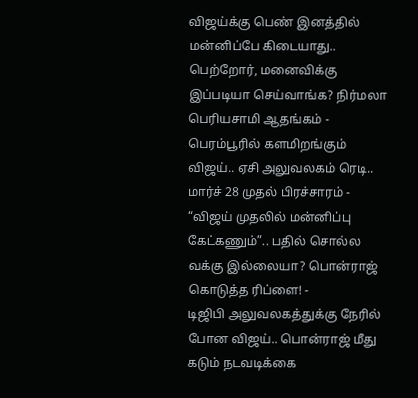விஜய்க்கு பெண் இனத்தில் மன்னிப்பே கிடையாது.. பெற்றோர், மனைவிக்கு இப்படியா செய்வாங்க? நிர்மலா பெரியசாமி ஆதங்கம் -
பெரம்பூரில் களமிறங்கும் விஜய்.. ஏசி அலுவலகம் ரெடி.. மார்ச் 28 முதல் பிரச்சாரம் -
“விஜய் முதலில் மன்னிப்பு கேட்கணும்”.. பதில் சொல்ல வக்கு இல்லையா? பொன்ராஜ் கொடுத்த ரிப்ளை! -
டிஜிபி அலுவலகத்துக்கு நேரில் போன விஜய்.. பொன்ராஜ் மீது கடும் நடவடிக்கை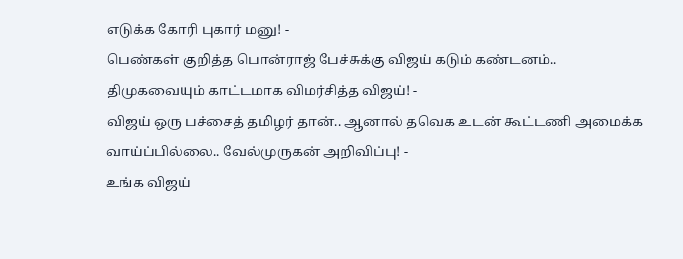எடுக்க கோரி புகார் மனு! -
பெண்கள் குறித்த பொன்ராஜ் பேச்சுக்கு விஜய் கடும் கண்டனம்.. திமுகவையும் காட்டமாக விமர்சித்த விஜய்! -
விஜய் ஒரு பச்சைத் தமிழர் தான்.. ஆனால் தவெக உடன் கூட்டணி அமைக்க வாய்ப்பில்லை.. வேல்முருகன் அறிவிப்பு! -
உங்க விஜய்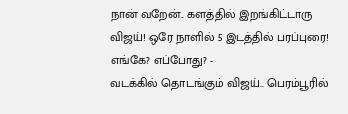நான் வறேன்.. களத்தில் இறங்கிட்டாரு விஜய்! ஒரே நாளில் 5 இடத்தில் பரப்புரை! எங்கே? எப்போது? -
வடக்கில் தொடங்கும் விஜய்.. பெரம்பூரில்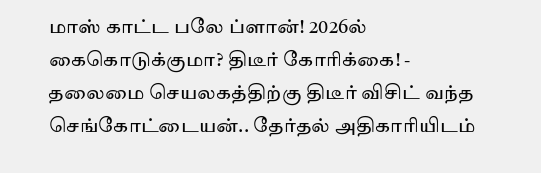மாஸ் காட்ட பலே ப்ளான்! 2026ல் கைகொடுக்குமா? திடீர் கோரிக்கை! -
தலைமை செயலகத்திற்கு திடீர் விசிட் வந்த செங்கோட்டையன்.. தேர்தல் அதிகாரியிடம்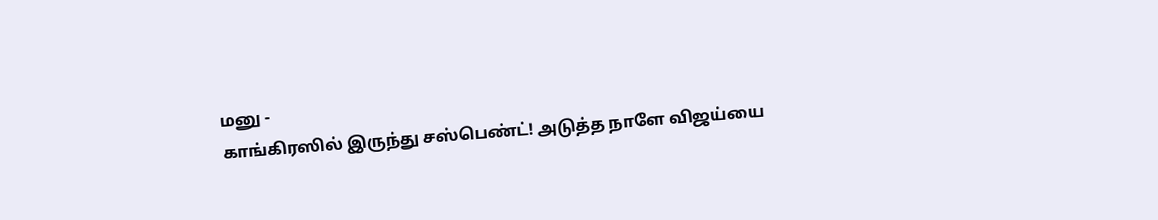மனு -
காங்கிரஸில் இருந்து சஸ்பெண்ட்! அடுத்த நாளே விஜய்யை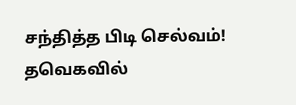சந்தித்த பிடி செல்வம்! தவெகவில்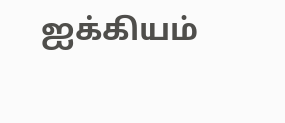ஐக்கியம்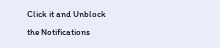Click it and Unblock the Notifications